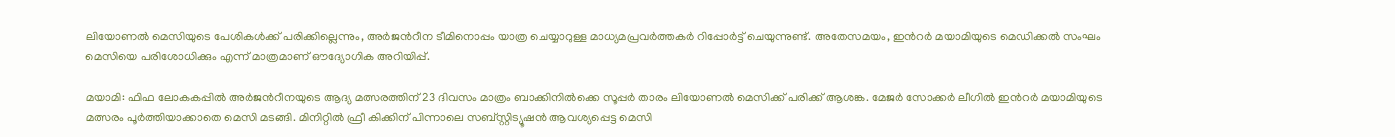ലിയോണല്‍ മെസിയുടെ പേശികൾക്ക് പരിക്കില്ലെന്നും, അർജന്‍റീന ടീമിനൊപ്പം യാത്ര ചെയ്യാറുള്ള മാധ്യമപ്രവർത്തകർ റിപ്പോർട്ട് ചെയുന്നുണ്ട്. അതേസമയം, ഇന്‍റർ മയാമിയുടെ മെഡിക്കൽ സംഘം മെസിയെ പരിശോധിക്കും എന്ന് മാത്രമാണ് ഔദ്യോഗിക അറിയിപ്പ്.

മയാമി: ഫിഫ ലോകകപ്പിൽ അർജന്‍റീനയുടെ ആദ്യ മത്സരത്തിന് 23 ദിവസം മാത്രം ബാക്കിനിൽക്കെ സൂപ്പര്‍ താരം ലിയോണൽ മെസിക്ക് പരിക്ക് ആശങ്ക. മേജർ സോക്കർ ലീഗിൽ ഇന്‍റർ മയാമിയുടെ മത്സരം പൂർത്തിയാക്കാതെ മെസി മടങ്ങി. മിനിറ്റിൽ ഫ്രീ കിക്കിന് പിന്നാലെ സബ്സ്റ്റിട്യൂഷൻ ആവശ്യപ്പെട്ട മെസി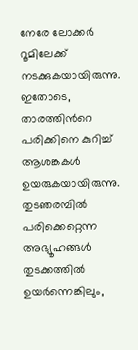നേരേ ലോക്കർ റൂമിലേക്ക് നടക്കുകയായിരുന്നു. ഇതോടെ, താരത്തിന്‍റെ പരിക്കിനെ കുറിച്ച് ആശങ്കകള്‍ ഉയരുകയായിരുന്നു. തുടഞരമ്പിൽ പരിക്കെറ്റെന്ന അഭ്യൂഹങ്ങൾ തുടക്കത്തിൽ ഉയർന്നെങ്കിലും,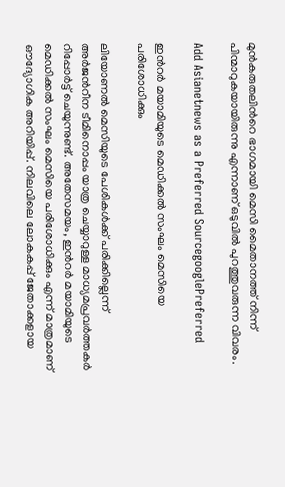മുൻകരുതലിന്‍റെ ഭാഗമായി മെസി മൈതാനത്ത് നിന്ന് പിന്മാറുകയായിരുന്നു എന്നാണ് ഒടുവിൽ പുറത്തുവരുന്ന വിവരം.

Add Asianetnews as a Preferred SourcegooglePreferred

ഇന്‍റർ മയാമിയുടെ മെഡിക്കൽ സംഘം മെസിയെ പരിശോധിക്കും

ലിയോണല്‍ മെസിയുടെ പേശികൾക്ക് പരിക്കില്ലെന്ന് അർജന്‍റീന ടീമിനൊപ്പം യാത്ര ചെയ്യാറുള്ള മാധ്യമപ്രവർത്തകർ റിപ്പോർട്ട് ചെയുന്നുണ്ട്. അതേസമയം, ഇന്‍റർ മയാമിയുടെ മെഡിക്കൽ സംഘം മെസിയെ പരിശോധിക്കും എന്ന് മാത്രമാണ് ഔദ്യോഗിക അറിയിപ്പ്. നിലവിലെ ലോകകപ്പ് ജേതാക്കളായ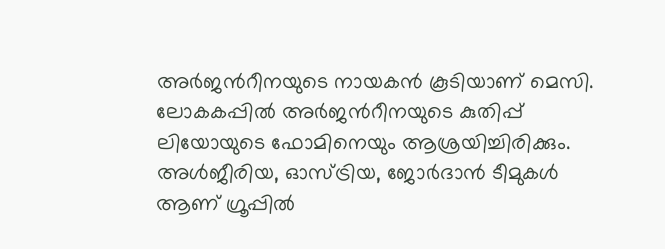അർജന്‍റീനയുടെ നായകൻ കൂടിയാണ് മെസി. ലോകകപ്പില്‍ അര്‍ജന്‍റീനയുടെ കുതിപ്പ് ലിയോയുടെ ഫോമിനെയും ആശ്രയിച്ചിരിക്കും. അള്‍ജീരിയ, ഓസ്‌ട്രിയ, ജോർദാൻ ടീമുകൾ ആണ് ഗ്രൂപ്പിൽ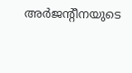അർജന്‍റീനയുടെ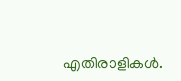എതിരാളികൾ.